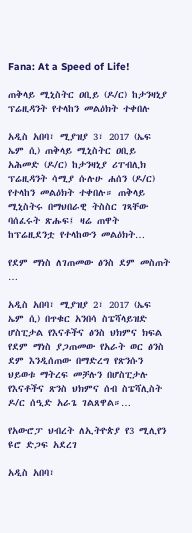Fana: At a Speed of Life!

ጠቅላይ ሚኒስትር ዐቢይ (ዶ/ር) ከታንዛኒያ ፕሬዚዳንት የተላከን መልዕክት ተቀበሉ

አዲስ አበባ፣ ሚያዝያ 3፣ 2017 (ኤፍ ኤም ሲ) ጠቅላይ ሚኒስትር ዐቢይ አሕመድ (ዶ/ር) ከታንዛኒያ ሪፐብሊክ ፕሬዚዳንት ሳሚያ ሱሉሁ ሐሰን (ዶ/ር) የተላከን መልዕክት ተቀበሉ። ጠቅላይ ሚኒስትሩ በማህበራዊ ትስስር ገጻቸው ባሰፈሩት ጽሑፍ፤ ዛሬ ጠዋት ከፕሬዚደንቷ የተላከውን መልዕክት…

የደም ማነስ ለገጠመው ፅንስ ደም መስጠት …

አዲስ አበባ፣ ሚያዝያ 2፣ 2017 (ኤፍ ኤም ሲ) በጥቁር አንበሳ ስፔሻላይዝድ ሆስፒታል የእናቶችና ፅንስ ህክምና ክፍል የደም ማነስ ያጋጠመው የአራት ወር ፅንስ ደም እንዲሰጠው በማድረግ የጽንሱን ህይወቱ ማትረፍ መቻሉን በሆስፒታሉ የእናቶችና ጽንስ ህክምና ሰብ ስፔሻሊስት ዶ/ር ሰዒድ አራጌ ገልጸዋል።…

የአውሮፓ ህብረት ለኢትዮጵያ የ3 ሚሊየን ዩሮ ድጋፍ አደረገ

አዲስ አበባ፣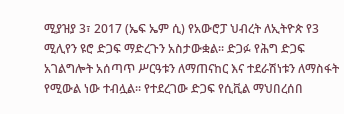ሚያዝያ 3፣ 2017 (ኤፍ ኤም ሲ) የአውሮፓ ህብረት ለኢትዮጵ የ3 ሚሊየን ዩሮ ድጋፍ ማድረጉን አስታውቋል፡፡ ድጋፉ የሕግ ድጋፍ አገልግሎት አሰጣጥ ሥርዓቱን ለማጠናከር እና ተደራሽነቱን ለማስፋት የሚውል ነው ተብሏል፡፡ የተደረገው ድጋፍ የሲቪል ማህበረሰበ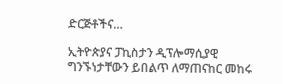ድርጅቶችና…

ኢትዮጵያና ፓኪስታን ዲፕሎማሲያዊ ግንኙነታቸውን ይበልጥ ለማጠናከር መከሩ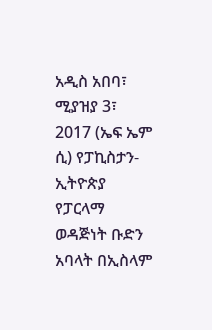አዲስ አበባ፣ ሚያዝያ 3፣ 2017 (ኤፍ ኤም ሲ) የፓኪስታን-ኢትዮጵያ የፓርላማ ወዳጅነት ቡድን አባላት በኢስላም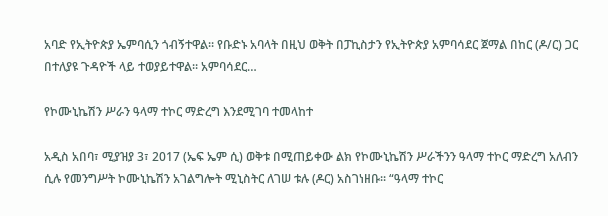አባድ የኢትዮጵያ ኤምባሲን ጎብኝተዋል። የቡድኑ አባላት በዚህ ወቅት በፓኪስታን የኢትዮጵያ አምባሳደር ጀማል በከር (ዶ/ር) ጋር በተለያዩ ጉዳዮች ላይ ተወያይተዋል። አምባሳደር…

የኮሙኒኬሽን ሥራን ዓላማ ተኮር ማድረግ እንደሚገባ ተመላከተ

አዲስ አበባ፣ ሚያዝያ 3፣ 2017 (ኤፍ ኤም ሲ) ወቅቱ በሚጠይቀው ልክ የኮሙኒኬሽን ሥራችንን ዓላማ ተኮር ማድረግ አለብን ሲሉ የመንግሥት ኮሙኒኬሽን አገልግሎት ሚኒስትር ለገሠ ቱሉ (ዶር) አስገነዘቡ፡፡ “ዓላማ ተኮር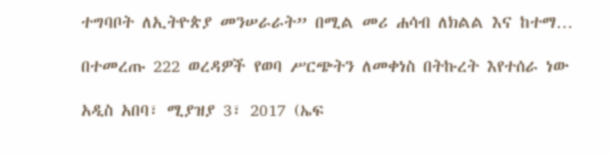ተግባቦት ለኢትዮጵያ መንሠራራት” በሚል መሪ ሐሳብ ለክልል እና ከተማ…

በተመረጡ 222 ወረዳዎች የወባ ሥርጭትን ለመቀነስ በትኩረት እየተሰራ ነው

አዲስ አበባ፣ ሚያዝያ 3፣ 2017 (ኤፍ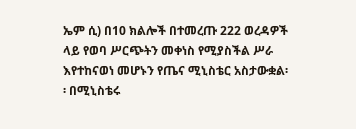ኤም ሲ) በ10 ክልሎች በተመረጡ 222 ወረዳዎች ላይ የወባ ሥርጭትን መቀነስ የሚያስችል ሥራ እየተከናወነ መሆኑን የጤና ሚኒስቴር አስታውቋል፡፡ በሚኒስቴሩ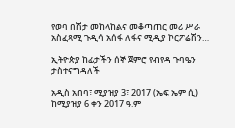የወባ በሽታ መከላከልና መቆጣጠር መሪ ሥራ አስፈጻሚ ጉዲሳ አሰፋ ለፋና ሚዲያ ኮርፖሬሽን…

ኢትዮጵያ ከፊታችን ሰኞ ጀምሮ የብየዳ ጉባዔን ታስተናግዳለች

አዲስ አበባ፣ ሚያዝያ 3፣ 2017 (ኤፍ ኤም ሲ) ከሚያዝያ 6 ቀን 2017 ዓ.ም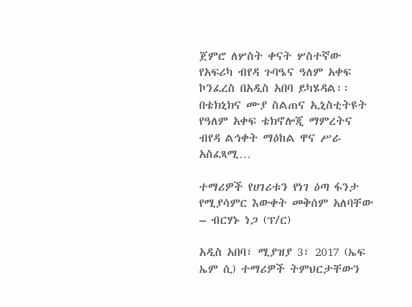ጀምሮ ለሦስት ቀናት ሦስተኛው የአፍሪካ ብየዳ ጉባዔና ዓለም አቀፍ ኮንፈረስ በአዲስ አበባ ይካሄዳል፡፡ በቴክኒክና ሙያ ስልጠና ኢኒስቲትዩት የዓለም አቀፍ ቴክኖሎጂ ማምረትና ብየዳ ልኅቀት ማዕከል ዋና ሥራ አስፈጻሚ…

ተማሪዎች የሀገሪቱን የነገ ዕጣ ፋንታ የሚያሳምር እውቀት መቅሰም አለባቸው – ብርሃኑ ነጋ (ፕ/ር)

አዲስ አበባ፣ ሚያዝያ 3፣ 2017 (ኤፍ ኤም ሲ) ተማሪዎች ትምህርታቸውን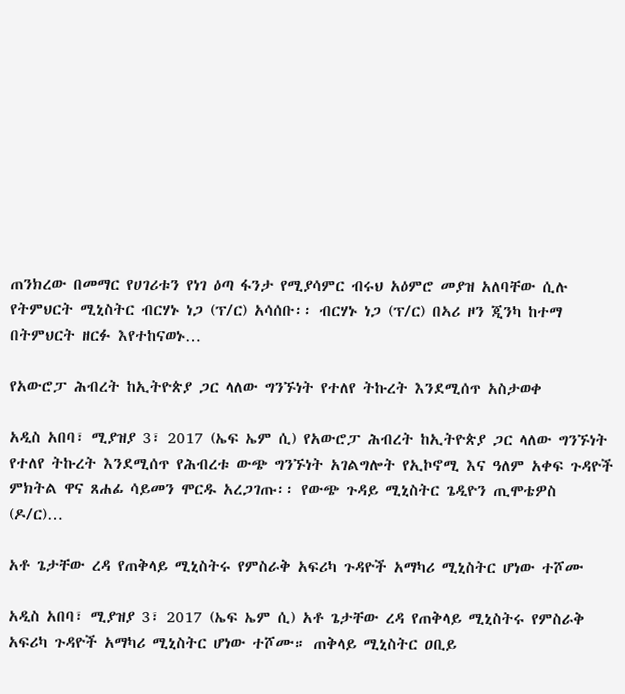ጠንክረው በመማር የሀገሪቱን የነገ ዕጣ ፋንታ የሚያሳምር ብሩህ አዕምሮ መያዝ አለባቸው ሲሉ የትምህርት ሚኒስትር ብርሃኑ ነጋ (ፕ/ር) አሳሰቡ፡፡ ብርሃኑ ነጋ (ፕ/ር) በኣሪ ዞን ጂንካ ከተማ በትምህርት ዘርፉ እየተከናወኑ…

የአውሮፓ ሕብረት ከኢትዮጵያ ጋር ላለው ግንኙነት የተለየ ትኩረት እንደሚሰጥ አስታወቀ

አዲስ አበባ፣ ሚያዝያ 3፣ 2017 (ኤፍ ኤም ሲ) የአውሮፓ ሕብረት ከኢትዮጵያ ጋር ላለው ግንኙነት የተለየ ትኩረት እንደሚሰጥ የሕብረቱ ውጭ ግንኙነት አገልግሎት የኢኮኖሚ እና ዓለም አቀፍ ጉዳዮች ምክትል ዋና ጸሐፊ ሳይመን ሞርዱ አረጋገጡ፡፡ የውጭ ጉዳይ ሚኒስትር ጌዲዮን ጢሞቴዎስ (ዶ/ር)…

አቶ ጌታቸው ረዳ የጠቅላይ ሚኒስትሩ የምስራቅ አፍሪካ ጉዳዮች አማካሪ ሚኒስትር ሆነው ተሾሙ

አዲስ አበባ፣ ሚያዝያ 3፣ 2017 (ኤፍ ኤም ሲ) አቶ ጌታቸው ረዳ የጠቅላይ ሚኒስትሩ የምስራቅ አፍሪካ ጉዳዮች አማካሪ ሚኒስትር ሆነው ተሾሙ። ጠቅላይ ሚኒስትር ዐቢይ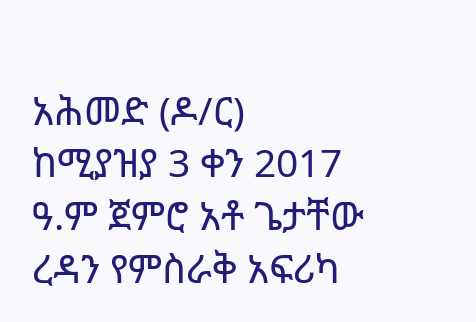አሕመድ (ዶ/ር) ከሚያዝያ 3 ቀን 2017 ዓ.ም ጀምሮ አቶ ጌታቸው ረዳን የምስራቅ አፍሪካ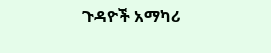ጉዳዮች አማካሪ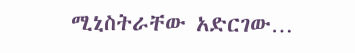ሚኒስትራቸው አድርገው…